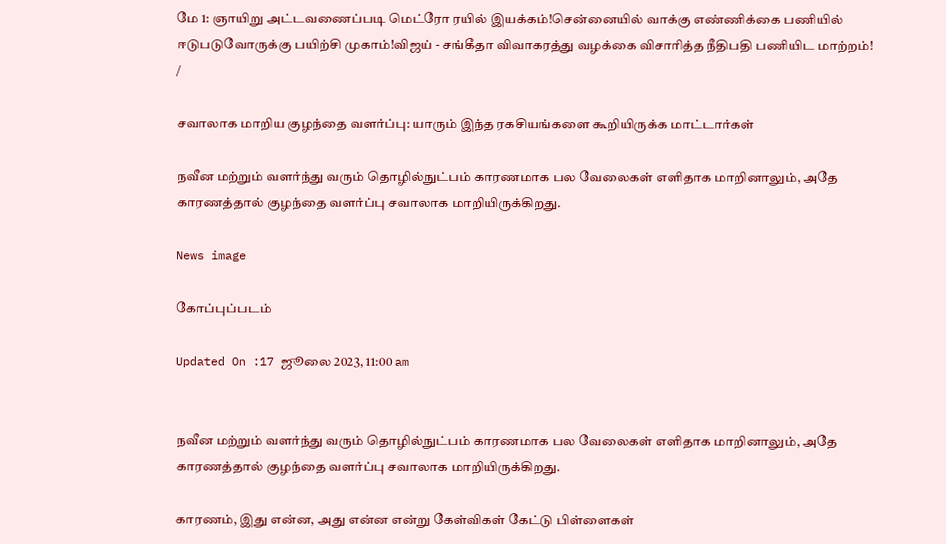மே 1: ஞாயிறு அட்டவணைப்படி மெட்ரோ ரயில் இயக்கம்!சென்னையில் வாக்கு எண்ணிக்கை பணியில் ஈடுபடுவோருக்கு பயிற்சி முகாம்!விஜய் - சங்கீதா விவாகரத்து வழக்கை விசாரித்த நீதிபதி பணியிட மாற்றம்!
/

சவாலாக மாறிய குழந்தை வளர்ப்பு: யாரும் இந்த ரகசியங்களை கூறியிருக்க மாட்டார்கள்

நவீன மற்றும் வளர்ந்து வரும் தொழில்நுட்பம் காரணமாக பல வேலைகள் எளிதாக மாறினாலும், அதே காரணத்தால் குழந்தை வளர்ப்பு சவாலாக மாறியிருக்கிறது.

News image

கோப்புப்படம்

Updated On :17 ஜூலை 2023, 11:00 am


நவீன மற்றும் வளர்ந்து வரும் தொழில்நுட்பம் காரணமாக பல வேலைகள் எளிதாக மாறினாலும், அதே காரணத்தால் குழந்தை வளர்ப்பு சவாலாக மாறியிருக்கிறது.

காரணம், இது என்ன, அது என்ன என்று கேள்விகள் கேட்டு பிள்ளைகள்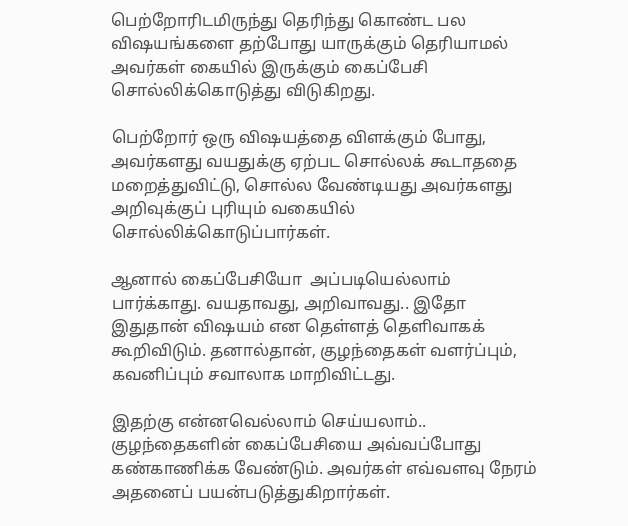பெற்றோரிடமிருந்து தெரிந்து கொண்ட பல விஷயங்களை தற்போது யாருக்கும் தெரியாமல் அவர்கள் கையில் இருக்கும் கைப்பேசி சொல்லிக்கொடுத்து விடுகிறது.

பெற்றோர் ஒரு விஷயத்தை விளக்கும் போது, அவர்களது வயதுக்கு ஏற்பட சொல்லக் கூடாததை மறைத்துவிட்டு, சொல்ல வேண்டியது அவர்களது அறிவுக்குப் புரியும் வகையில் சொல்லிக்கொடுப்பார்கள்.

ஆனால் கைப்பேசியோ  அப்படியெல்லாம் பார்க்காது. வயதாவது, அறிவாவது.. இதோ இதுதான் விஷயம் என தெள்ளத் தெளிவாகக் கூறிவிடும். தனால்தான், குழந்தைகள் வளர்ப்பும், கவனிப்பும் சவாலாக மாறிவிட்டது.

இதற்கு என்னவெல்லாம் செய்யலாம்..
குழந்தைகளின் கைப்பேசியை அவ்வப்போது கண்காணிக்க வேண்டும். அவர்கள் எவ்வளவு நேரம் அதனைப் பயன்படுத்துகிறார்கள்.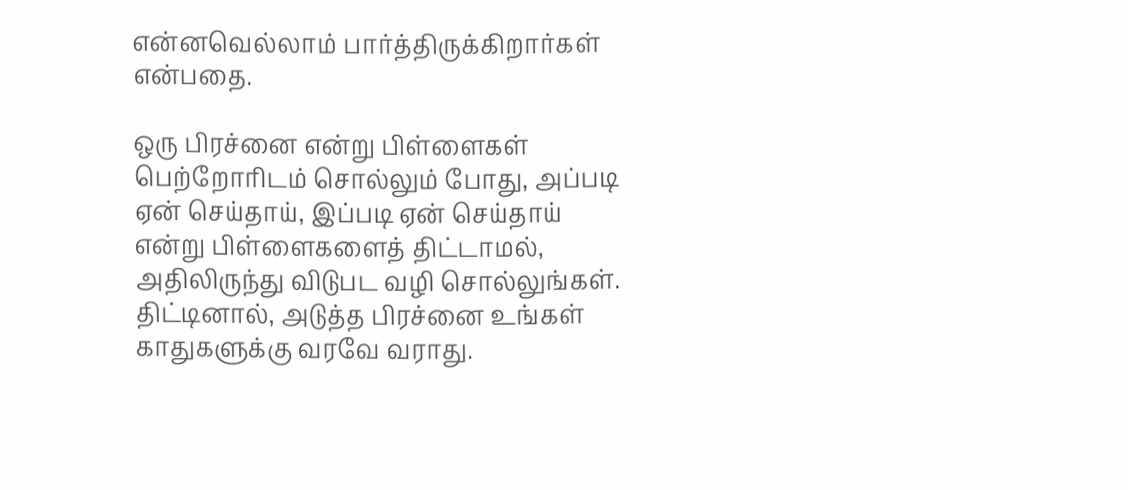என்னவெல்லாம் பார்த்திருக்கிறார்கள் என்பதை.

ஒரு பிரச்னை என்று பிள்ளைகள் பெற்றோரிடம் சொல்லும் போது, அப்படி ஏன் செய்தாய், இப்படி ஏன் செய்தாய் என்று பிள்ளைகளைத் திட்டாமல், அதிலிருந்து விடுபட வழி சொல்லுங்கள். திட்டினால், அடுத்த பிரச்னை உங்கள் காதுகளுக்கு வரவே வராது.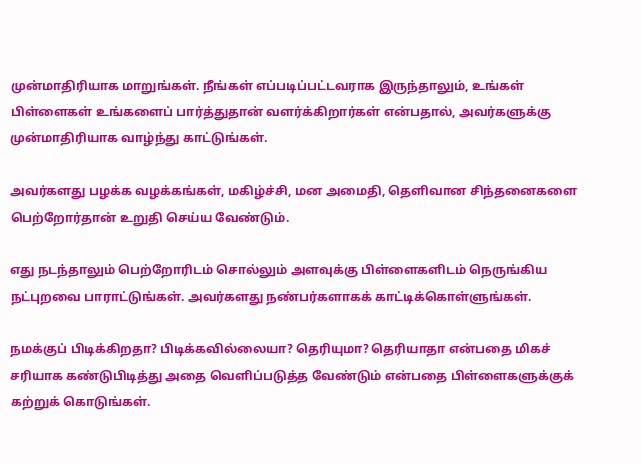முன்மாதிரியாக மாறுங்கள். நீங்கள் எப்படிப்பட்டவராக இருந்தாலும், உங்கள் பிள்ளைகள் உங்களைப் பார்த்துதான் வளர்க்கிறார்கள் என்பதால், அவர்களுக்கு முன்மாதிரியாக வாழ்ந்து காட்டுங்கள்.

அவர்களது பழக்க வழக்கங்கள், மகிழ்ச்சி, மன அமைதி, தெளிவான சிந்தனைகளை பெற்றோர்தான் உறுதி செய்ய வேண்டும்.

எது நடந்தாலும் பெற்றோரிடம் சொல்லும் அளவுக்கு பிள்ளைகளிடம் நெருங்கிய நட்புறவை பாராட்டுங்கள். அவர்களது நண்பர்களாகக் காட்டிக்கொள்ளுங்கள்.

நமக்குப் பிடிக்கிறதா? பிடிக்கவில்லையா? தெரியுமா? தெரியாதா என்பதை மிகச் சரியாக கண்டுபிடித்து அதை வெளிப்படுத்த வேண்டும் என்பதை பிள்ளைகளுக்குக் கற்றுக் கொடுங்கள்.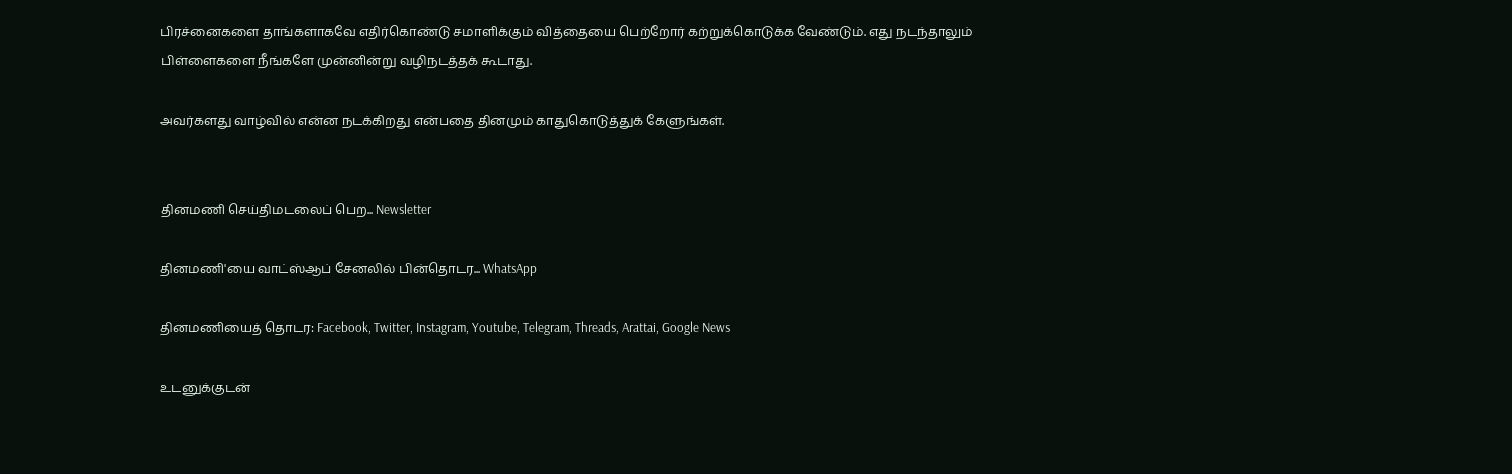பிரச்னைகளை தாங்களாகவே எதிர்கொண்டு சமாளிக்கும் வித்தையை பெற்றோர் கற்றுக்கொடுக்க வேண்டும். எது நடந்தாலும் பிள்ளைகளை நீங்களே முன்னின்று வழிநடத்தக் கூடாது.

அவர்களது வாழ்வில் என்ன நடக்கிறது என்பதை தினமும் காதுகொடுத்துக் கேளுங்கள்.


தினமணி செய்திமடலைப் பெற... Newsletter

தினமணி'யை வாட்ஸ்ஆப் சேனலில் பின்தொடர... WhatsApp

தினமணியைத் தொடர: Facebook, Twitter, Instagram, Youtube, Telegram, Threads, Arattai, Google News

உடனுக்குடன்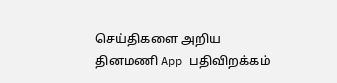செய்திகளை அறிய தினமணி App பதிவிறக்கம்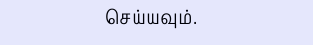செய்யவும்.